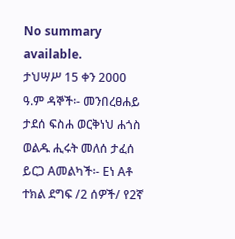No summary available.
ታህሣሥ 15 ቀን 2000 ዓ.ም ዳኞች፡- መንበረፀሐይ ታደሰ ፍስሐ ወርቅነህ ሐጎስ ወልዱ ሒሩት መለሰ ታፈሰ ይርጋ Aመልካች፡- Eነ Aቶ ተክል ደግፍ /2 ሰዎች/ የ2ኛ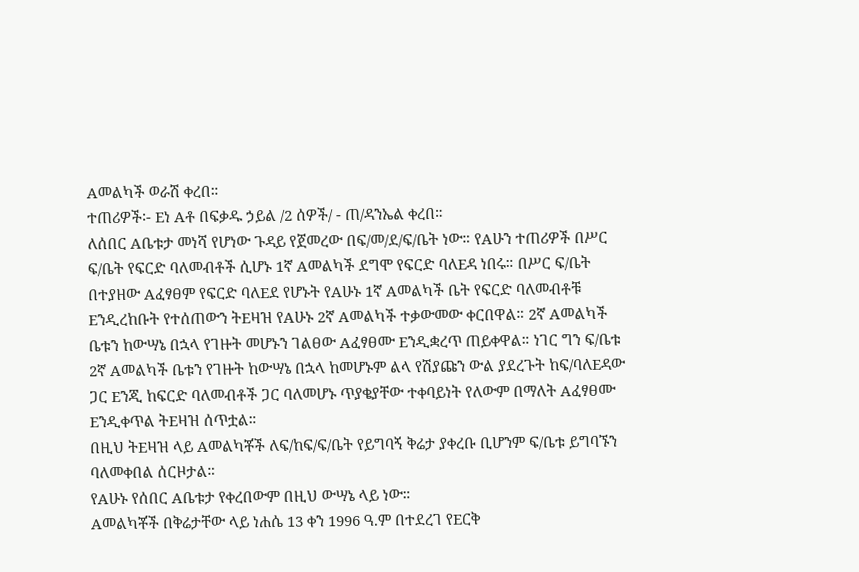Aመልካች ወራሽ ቀረበ።
ተጠሪዎች፡- Eነ Aቶ በፍቃዱ ኃይል /2 ሰዎች/ - ጠ/ዳንኤል ቀረበ።
ለሰበር Aቤቱታ መነሻ የሆነው ጉዳይ የጀመረው በፍ/መ/ደ/ፍ/ቤት ነው። የAሁን ተጠሪዎች በሥር ፍ/ቤት የፍርድ ባለመብቶች ሲሆኑ 1ኛ Aመልካች ደግሞ የፍርድ ባለEዳ ነበሩ። በሥር ፍ/ቤት በተያዘው Aፈፃፀም የፍርድ ባለEደ የሆኑት የAሁኑ 1ኛ Aመልካች ቤት የፍርድ ባለመብቶቹ Eንዲረከቡት የተሰጠውን ትEዛዝ የAሁኑ 2ኛ Aመልካች ተቃውመው ቀርበዋል። 2ኛ Aመልካች ቤቱን ከውሣኔ በኋላ የገዙት መሆኑን ገልፀው Aፈፃፀሙ Eንዲቋረጥ ጠይቀዋል። ነገር ግን ፍ/ቤቱ 2ኛ Aመልካች ቤቱን የገዙት ከውሣኔ በኋላ ከመሆኑም ልላ የሽያጩን ውል ያደረጉት ከፍ/ባለEዳው ጋር Eንጂ ከፍርድ ባለመብቶች ጋር ባለመሆኑ ጥያቄያቸው ተቀባይነት የለውም በማለት Aፈፃፀሙ Eንዲቀጥል ትEዛዝ ሰጥቷል።
በዚህ ትEዛዝ ላይ Aመልካቾች ለፍ/ከፍ/ፍ/ቤት የይግባኝ ቅሬታ ያቀረቡ ቢሆንም ፍ/ቤቱ ይግባኙን ባለመቀበል ሰርዞታል።
የAሁኑ የሰበር Aቤቱታ የቀረበውም በዚህ ውሣኔ ላይ ነው።
Aመልካቾች በቅሬታቸው ላይ ነሐሴ 13 ቀን 1996 ዓ.ም በተደረገ የEርቅ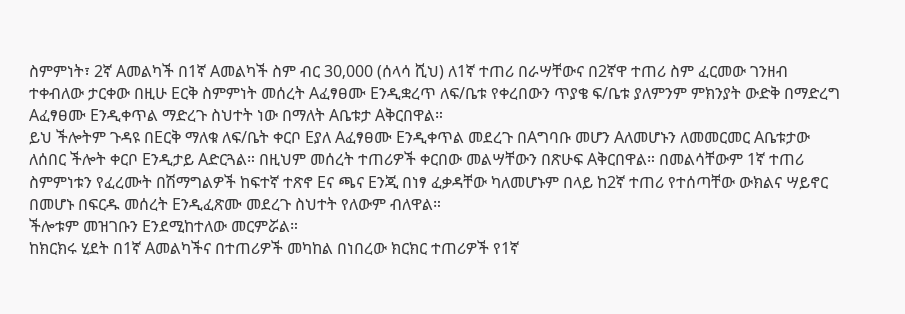ስምምነት፣ 2ኛ Aመልካች በ1ኛ Aመልካች ስም ብር 30‚000 (ሰላሳ ሺህ) ለ1ኛ ተጠሪ በራሣቸውና በ2ኛዋ ተጠሪ ስም ፈርመው ገንዘብ ተቀብለው ታርቀው በዚሁ Eርቅ ስምምነት መሰረት Aፈፃፀሙ Eንዲቋረጥ ለፍ/ቤቱ የቀረበውን ጥያቄ ፍ/ቤቱ ያለምንም ምክንያት ውድቅ በማድረግ Aፈፃፀሙ Eንዲቀጥል ማድረጉ ስህተት ነው በማለት Aቤቱታ Aቅርበዋል።
ይህ ችሎትም ጉዳዩ በEርቅ ማለቁ ለፍ/ቤት ቀርቦ Eያለ Aፈፃፀሙ Eንዲቀጥል መደረጉ በAግባቡ መሆን Aለመሆኑን ለመመርመር Aቤቱታው ለሰበር ችሎት ቀርቦ Eንዲታይ Aድርጓል። በዚህም መሰረት ተጠሪዎች ቀርበው መልሣቸውን በጽሁፍ Aቅርበዋል። በመልሳቸውም 1ኛ ተጠሪ ስምምነቱን የፈረሙት በሽማግልዎች ከፍተኛ ተጽኖ Eና ጫና Eንጂ በነፃ ፈቃዳቸው ካለመሆኑም በላይ ከ2ኛ ተጠሪ የተሰጣቸው ውክልና ሣይኖር በመሆኑ በፍርዱ መሰረት Eንዲፈጽሙ መደረጉ ስህተት የለውም ብለዋል።
ችሎቱም መዝገቡን Eንደሚከተለው መርምሯል።
ከክርክሩ ሂደት በ1ኛ Aመልካችና በተጠሪዎች መካከል በነበረው ክርክር ተጠሪዎች የ1ኛ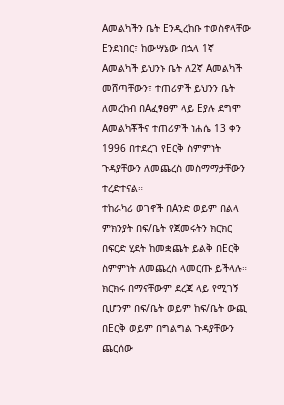Aመልካችን ቤት Eንዲረከቡ ተወስኖላቸው Eንደነበር፣ ከውሣኔው በኋላ 1ኛ Aመልካች ይህንኑ ቤት ለ2ኛ Aመልካች መሸጣቸውን፣ ተጠሪዎች ይህንን ቤት ለመረከብ በAፈፃፀም ላይ Eያሉ ደግሞ Aመልካቾችና ተጠሪዎች ነሐሴ 13 ቀን 1996 በተደረገ የEርቅ ስምምነት ጉዳያቸውን ለመጨረስ መስማማታቸውን ተረድተናል።
ተከራካሪ ወገኖች በAንድ ወይም በልላ ምክንያት በፍ/ቤት የጀመሩትን ክርክር በፍርድ ሂደት ከመቋጨት ይልቅ በEርቅ ስምምነት ለመጨረስ ላመርጡ ይችላሉ። ክርክሩ በማናቸውም ደረጃ ላይ የሚገኝ ቢሆንም በፍ/ቤት ወይም ከፍ/ቤት ውጪ በEርቅ ወይም በግልግል ጉዳያቸውን ጨርሰው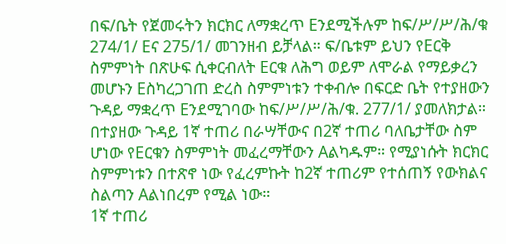በፍ/ቤት የጀመሩትን ክርክር ለማቋረጥ Eንደሚችሉም ከፍ/ሥ/ሥ/ሕ/ቁ 274/1/ Eና 275/1/ መገንዘብ ይቻላል። ፍ/ቤቱም ይህን የEርቅ ስምምነት በጽሁፍ ሲቀርብለት Eርቁ ለሕግ ወይም ለሞራል የማይቃረን መሆኑን Eስካረጋገጠ ድረስ ስምምነቱን ተቀብሎ በፍርድ ቤት የተያዘውን ጉዳይ ማቋረጥ Eንደሚገባው ከፍ/ሥ/ሥ/ሕ/ቁ. 277/1/ ያመለክታል።
በተያዘው ጉዳይ 1ኛ ተጠሪ በራሣቸውና በ2ኛ ተጠሪ ባለቤታቸው ስም ሆነው የEርቁን ስምምነት መፈረማቸውን Aልካዱም። የሚያነሱት ክርክር ስምምነቱን በተጽኖ ነው የፈረምኩት ከ2ኛ ተጠሪም የተሰጠኝ የውክልና ስልጣን Aልነበረም የሚል ነው።
1ኛ ተጠሪ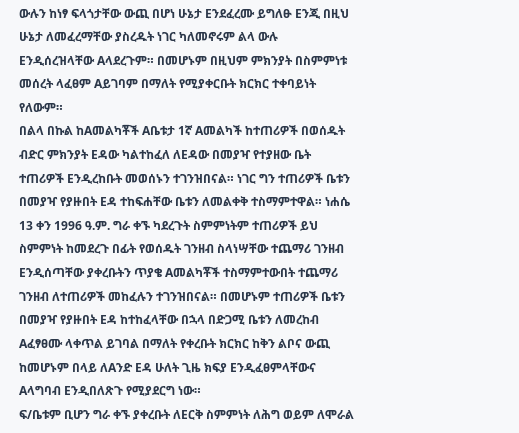ውሉን ከነፃ ፍላጎታቸው ውጪ በሆነ ሁኔታ Eንደፈረሙ ይግለፁ Eንጂ በዚህ ሁኔታ ለመፈረማቸው ያስረዱት ነገር ካለመኖሩም ልላ ውሉ Eንዲሰረዝላቸው Aላደረጉም። በመሆኑም በዚህም ምክንያት በስምምነቱ መሰረት ላፈፀም Aይገባም በማለት የሚያቀርቡት ክርክር ተቀባይነት የለውም።
በልላ በኩል ከAመልካቾች Aቤቱታ 1ኛ Aመልካች ከተጠሪዎች በወሰዱት ብድር ምክንያት Eዳው ካልተከፈለ ለEዳው በመያዣ የተያዘው ቤት ተጠሪዎች Eንዲረከቡት መወሰኑን ተገንዝበናል። ነገር ግን ተጠሪዎች ቤቱን በመያዣ የያዙበት Eዳ ተከፍሐቸው ቤቱን ለመልቀቅ ተስማምተዋል። ነሐሴ 13 ቀን 1996 ዓ.ም. ግራ ቀኙ ካደረጉት ስምምነትም ተጠሪዎች ይህ ስምምነት ከመደረጉ በፊት የወሰዱት ገንዘብ ስላነሣቸው ተጨማሪ ገንዘብ Eንዲሰጣቸው ያቀረቡትን ጥያቄ Aመልካቾች ተስማምተውበት ተጨማሪ ገንዘብ ለተጠሪዎች መከፈሉን ተገንዝበናል። በመሆኑም ተጠሪዎች ቤቱን በመያዣ የያዙበት Eዳ ከተከፈላቸው በኋላ በድጋሚ ቤቱን ለመረከብ Aፈፃፀሙ ላቀጥል ይገባል በማለት የቀረቡት ክርክር ከቅን ልቦና ውጪ ከመሆኑም በላይ ለAንድ Eዳ ሁለት ጊዜ ክፍያ Eንዲፈፀምላቸውና Aላግባብ Eንዲበለጽጉ የሚያደርግ ነው።
ፍ/ቤቱም ቢሆን ግራ ቀኙ ያቀረቡት ለEርቅ ስምምነት ለሕግ ወይም ለሞራል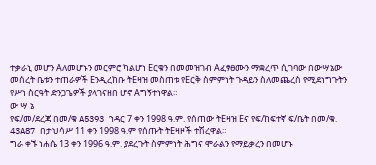ተቃራኒ መሆን Aለመሆኑን መርምሮ ካልሆነ Eርቁን በመመዝገብ Aፈፃፀሙን ማቋረጥ ሲገባው በውሣኔው መሰረት ቤቱን ተጠራዎች Eንዲረከቡ ትEዛዝ መስጠቱ የEርቅ ስምምነት ጉዳይን ስለመጨረስ የሚደነግጉትን የሥነ ስርዓት ድንጋጌዎች ያላገናዘበ ሆኖ Aግኝተነዋል።
ው ሣ ኔ
የፍ/መ/ደረጃ በመ/ቁ A5393 ኀዳር 7 ቀን 1998 ዓ.ም. የሰጠው ትEዛዝ Eና የፍ/ከፍተኛ ፍ/ቤት በመ/ቁ. 43A87 በታህሳሥ 11 ቀን 1998 ዓ.ም የሰጡት ትEዛዞች ተሽረዋል።
ግራ ቀኙ ነሐሴ 13 ቀን 1996 ዓ.ም. ያደረጉት ስምምነት ሕግና ሞራልን የማይቃረን በመሆኑ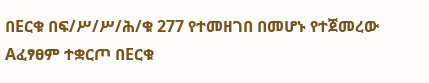በEርቁ በፍ/ሥ/ሥ/ሕ/ቁ 277 የተመዘገበ በመሆኑ የተጀመረው Aፈፃፀም ተቋርጦ በEርቁ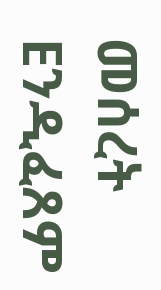መሰረት Eንዲፈጸም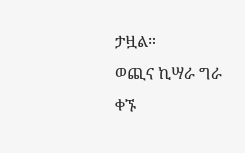ታዟል።
ወጪና ኪሣራ ግራ ቀኙ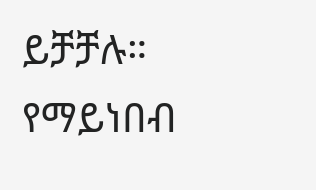ይቻቻሉ።
የማይነበብ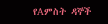የAምስት ዳኞች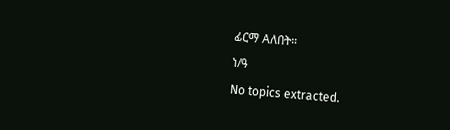ፊርማ Aለበት።
ነ/ዓ
No topics extracted.